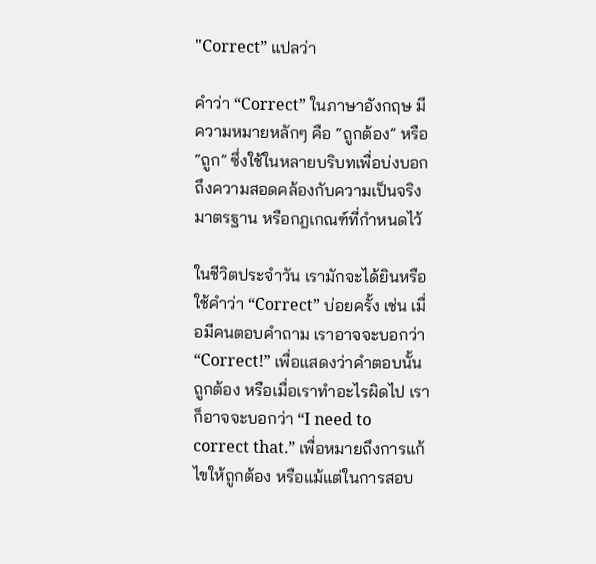"Correct” แปลว่า

คำว่า “Correct” ในภาษาอังกฤษ มีความหมายหลักๆ คือ “ถูกต้อง” หรือ “ถูก” ซึ่งใช้ในหลายบริบทเพื่อบ่งบอกถึงความสอดคล้องกับความเป็นจริง มาตรฐาน หรือกฎเกณฑ์ที่กำหนดไว้

ในชีวิตประจำวัน เรามักจะได้ยินหรือใช้คำว่า “Correct” บ่อยครั้ง เช่น เมื่อมีคนตอบคำถาม เราอาจจะบอกว่า “Correct!” เพื่อแสดงว่าคำตอบนั้นถูกต้อง หรือเมื่อเราทำอะไรผิดไป เราก็อาจจะบอกว่า “I need to correct that.” เพื่อหมายถึงการแก้ไขให้ถูกต้อง หรือแม้แต่ในการสอบ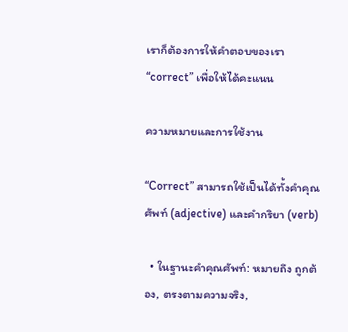เราก็ต้องการให้คำตอบของเรา “correct” เพื่อให้ได้คะแนน

ความหมายและการใช้งาน

“Correct” สามารถใช้เป็นได้ทั้งคำคุณศัพท์ (adjective) และคำกริยา (verb)

  • ในฐานะคำคุณศัพท์: หมายถึง ถูกต้อง, ตรงตามความจริง,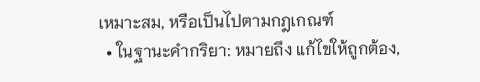เหมาะสม, หรือเป็นไปตามกฎเกณฑ์
  • ในฐานะคำกริยา: หมายถึง แก้ไขให้ถูกต้อง,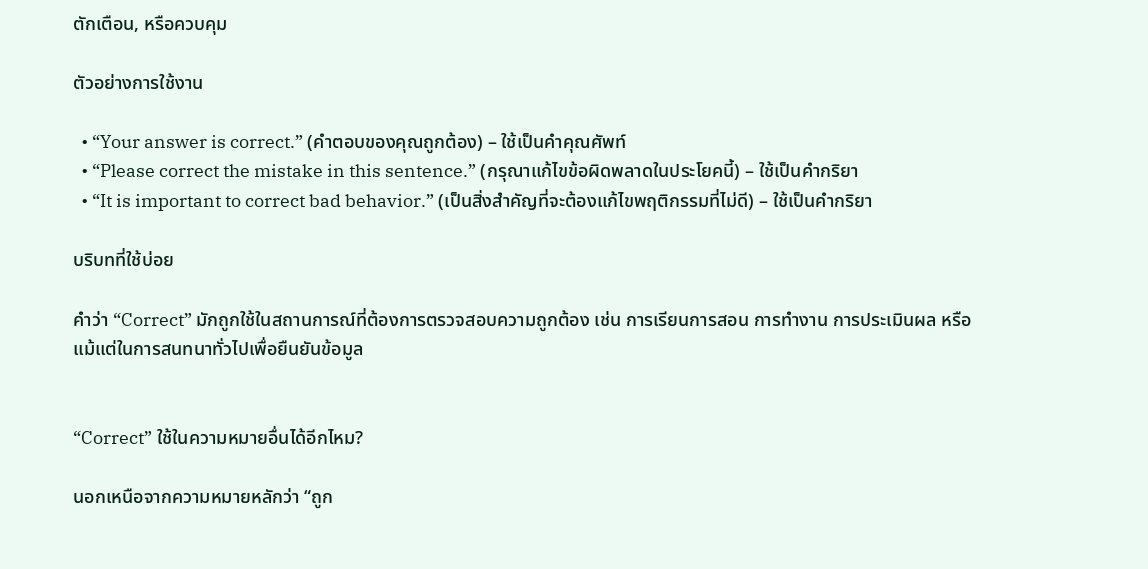ตักเตือน, หรือควบคุม

ตัวอย่างการใช้งาน

  • “Your answer is correct.” (คำตอบของคุณถูกต้อง) – ใช้เป็นคำคุณศัพท์
  • “Please correct the mistake in this sentence.” (กรุณาแก้ไขข้อผิดพลาดในประโยคนี้) – ใช้เป็นคำกริยา
  • “It is important to correct bad behavior.” (เป็นสิ่งสำคัญที่จะต้องแก้ไขพฤติกรรมที่ไม่ดี) – ใช้เป็นคำกริยา

บริบทที่ใช้บ่อย

คำว่า “Correct” มักถูกใช้ในสถานการณ์ที่ต้องการตรวจสอบความถูกต้อง เช่น การเรียนการสอน การทำงาน การประเมินผล หรือแม้แต่ในการสนทนาทั่วไปเพื่อยืนยันข้อมูล


“Correct” ใช้ในความหมายอื่นได้อีกไหม?

นอกเหนือจากความหมายหลักว่า “ถูก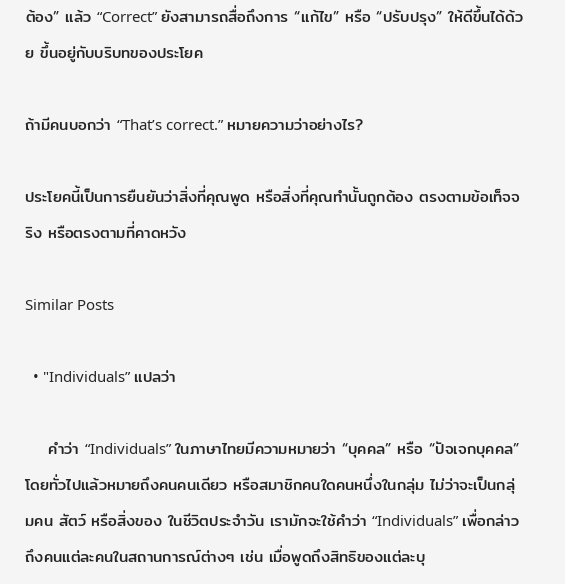ต้อง” แล้ว “Correct” ยังสามารถสื่อถึงการ “แก้ไข” หรือ “ปรับปรุง” ให้ดีขึ้นได้ด้วย ขึ้นอยู่กับบริบทของประโยค

ถ้ามีคนบอกว่า “That’s correct.” หมายความว่าอย่างไร?

ประโยคนี้เป็นการยืนยันว่าสิ่งที่คุณพูด หรือสิ่งที่คุณทำนั้นถูกต้อง ตรงตามข้อเท็จจริง หรือตรงตามที่คาดหวัง

Similar Posts

  • "Individuals” แปลว่า

    คำว่า “Individuals” ในภาษาไทยมีความหมายว่า “บุคคล” หรือ “ปัจเจกบุคคล” โดยทั่วไปแล้วหมายถึงคนคนเดียว หรือสมาชิกคนใดคนหนึ่งในกลุ่ม ไม่ว่าจะเป็นกลุ่มคน สัตว์ หรือสิ่งของ ในชีวิตประจำวัน เรามักจะใช้คำว่า “Individuals” เพื่อกล่าวถึงคนแต่ละคนในสถานการณ์ต่างๆ เช่น เมื่อพูดถึงสิทธิของแต่ละบุ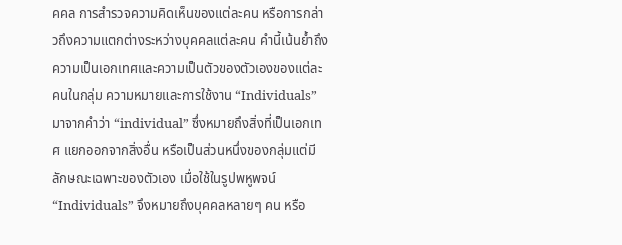คคล การสำรวจความคิดเห็นของแต่ละคน หรือการกล่าวถึงความแตกต่างระหว่างบุคคลแต่ละคน คำนี้เน้นย้ำถึงความเป็นเอกเทศและความเป็นตัวของตัวเองของแต่ละคนในกลุ่ม ความหมายและการใช้งาน “Individuals” มาจากคำว่า “individual” ซึ่งหมายถึงสิ่งที่เป็นเอกเทศ แยกออกจากสิ่งอื่น หรือเป็นส่วนหนึ่งของกลุ่มแต่มีลักษณะเฉพาะของตัวเอง เมื่อใช้ในรูปพหูพจน์ “Individuals” จึงหมายถึงบุคคลหลายๆ คน หรือ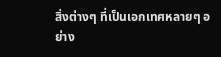สิ่งต่างๆ ที่เป็นเอกเทศหลายๆ อย่าง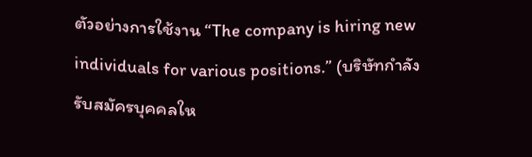ตัวอย่างการใช้งาน “The company is hiring new individuals for various positions.” (บริษัทกำลังรับสมัครบุคคลให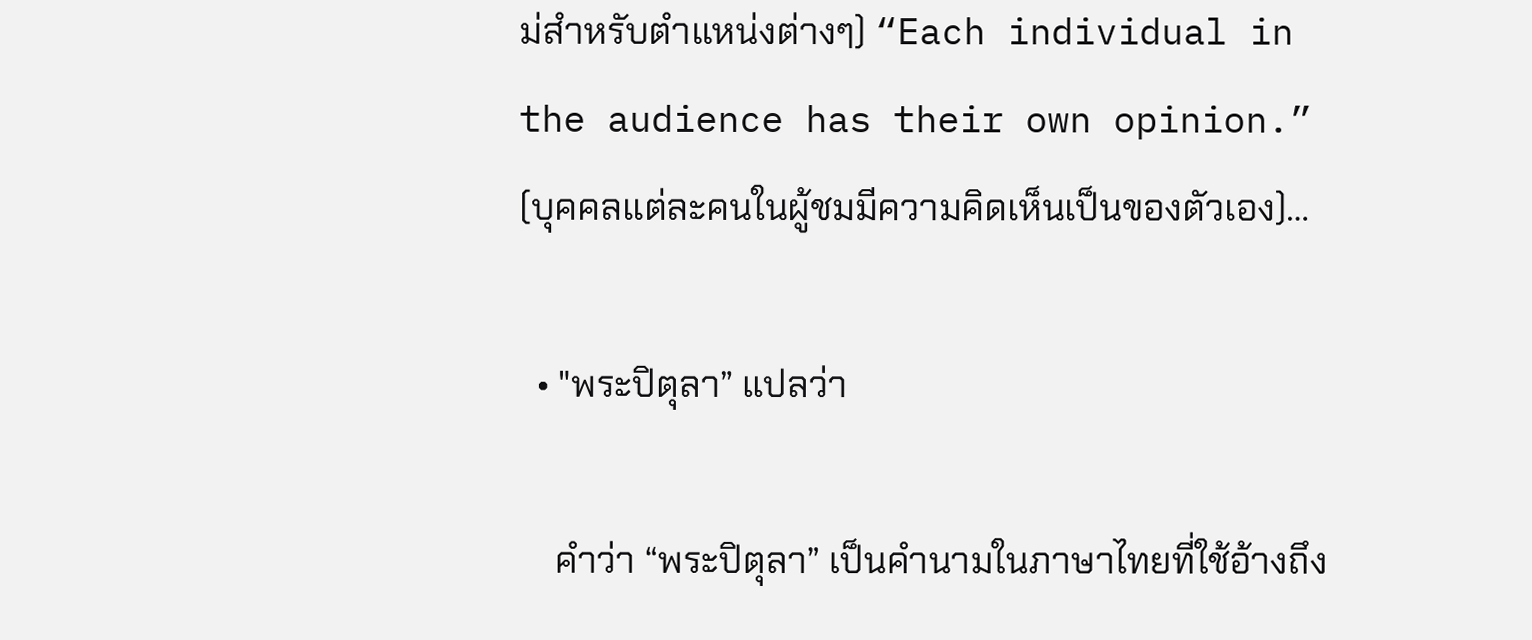ม่สำหรับตำแหน่งต่างๆ) “Each individual in the audience has their own opinion.” (บุคคลแต่ละคนในผู้ชมมีความคิดเห็นเป็นของตัวเอง)…

  • "พระปิตุลา” แปลว่า

    คำว่า “พระปิตุลา” เป็นคำนามในภาษาไทยที่ใช้อ้างถึง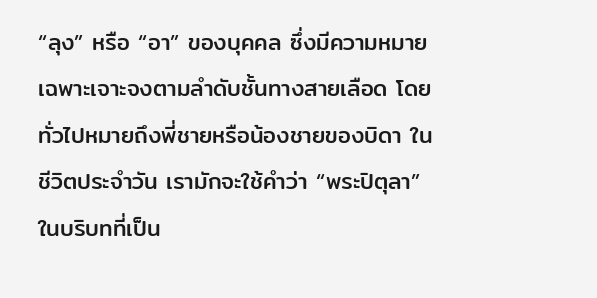“ลุง” หรือ “อา” ของบุคคล ซึ่งมีความหมายเฉพาะเจาะจงตามลำดับชั้นทางสายเลือด โดยทั่วไปหมายถึงพี่ชายหรือน้องชายของบิดา ในชีวิตประจำวัน เรามักจะใช้คำว่า “พระปิตุลา” ในบริบทที่เป็น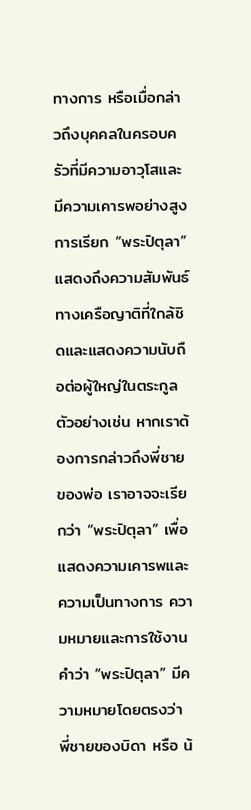ทางการ หรือเมื่อกล่าวถึงบุคคลในครอบครัวที่มีความอาวุโสและมีความเคารพอย่างสูง การเรียก “พระปิตุลา” แสดงถึงความสัมพันธ์ทางเครือญาติที่ใกล้ชิดและแสดงความนับถือต่อผู้ใหญ่ในตระกูล ตัวอย่างเช่น หากเราต้องการกล่าวถึงพี่ชายของพ่อ เราอาจจะเรียกว่า “พระปิตุลา” เพื่อแสดงความเคารพและความเป็นทางการ ความหมายและการใช้งาน คำว่า “พระปิตุลา” มีความหมายโดยตรงว่า พี่ชายของบิดา หรือ น้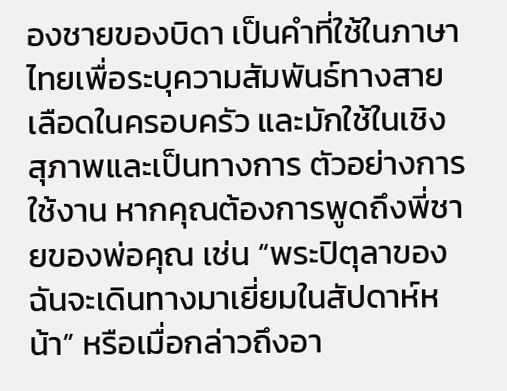องชายของบิดา เป็นคำที่ใช้ในภาษาไทยเพื่อระบุความสัมพันธ์ทางสายเลือดในครอบครัว และมักใช้ในเชิงสุภาพและเป็นทางการ ตัวอย่างการใช้งาน หากคุณต้องการพูดถึงพี่ชายของพ่อคุณ เช่น “พระปิตุลาของฉันจะเดินทางมาเยี่ยมในสัปดาห์หน้า” หรือเมื่อกล่าวถึงอา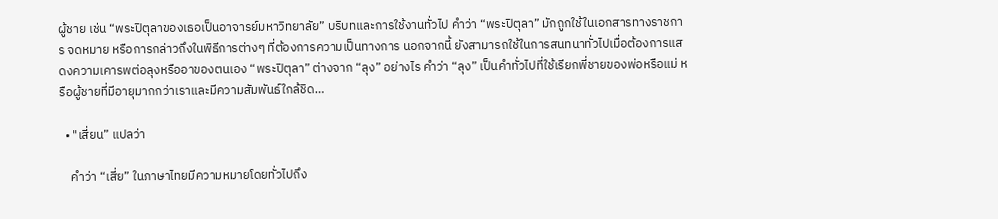ผู้ชาย เช่น “พระปิตุลาของเธอเป็นอาจารย์มหาวิทยาลัย” บริบทและการใช้งานทั่วไป คำว่า “พระปิตุลา” มักถูกใช้ในเอกสารทางราชการ จดหมาย หรือการกล่าวถึงในพิธีการต่างๆ ที่ต้องการความเป็นทางการ นอกจากนี้ ยังสามารถใช้ในการสนทนาทั่วไปเมื่อต้องการแสดงความเคารพต่อลุงหรืออาของตนเอง “พระปิตุลา” ต่างจาก “ลุง” อย่างไร คำว่า “ลุง” เป็นคำทั่วไปที่ใช้เรียกพี่ชายของพ่อหรือแม่ หรือผู้ชายที่มีอายุมากกว่าเราและมีความสัมพันธ์ใกล้ชิด…

  • "เสี่ยน” แปลว่า

    คำว่า “เสี่ย” ในภาษาไทยมีความหมายโดยทั่วไปถึง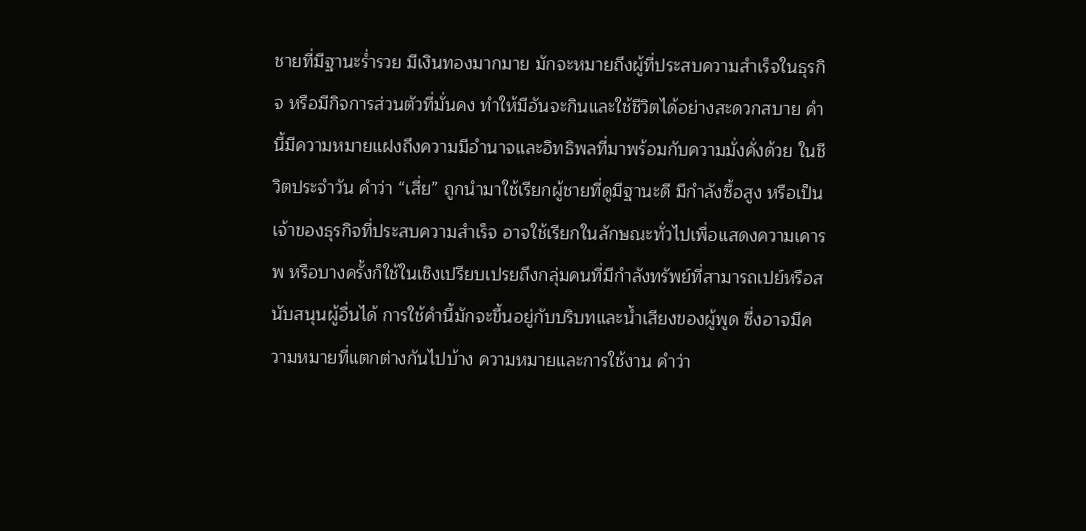ชายที่มีฐานะร่ำรวย มีเงินทองมากมาย มักจะหมายถึงผู้ที่ประสบความสำเร็จในธุรกิจ หรือมีกิจการส่วนตัวที่มั่นคง ทำให้มีอันจะกินและใช้ชีวิตได้อย่างสะดวกสบาย คำนี้มีความหมายแฝงถึงความมีอำนาจและอิทธิพลที่มาพร้อมกับความมั่งคั่งด้วย ในชีวิตประจำวัน คำว่า “เสี่ย” ถูกนำมาใช้เรียกผู้ชายที่ดูมีฐานะดี มีกำลังซื้อสูง หรือเป็นเจ้าของธุรกิจที่ประสบความสำเร็จ อาจใช้เรียกในลักษณะทั่วไปเพื่อแสดงความเคารพ หรือบางครั้งก็ใช้ในเชิงเปรียบเปรยถึงกลุ่มคนที่มีกำลังทรัพย์ที่สามารถเปย์หรือสนับสนุนผู้อื่นได้ การใช้คำนี้มักจะขึ้นอยู่กับบริบทและน้ำเสียงของผู้พูด ซึ่งอาจมีความหมายที่แตกต่างกันไปบ้าง ความหมายและการใช้งาน คำว่า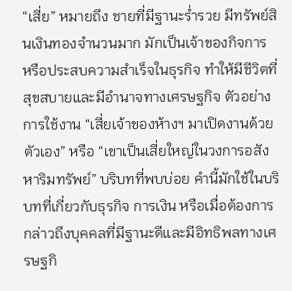“เสี่ย” หมายถึง ชายที่มีฐานะร่ำรวย มีทรัพย์สินเงินทองจำนวนมาก มักเป็นเจ้าของกิจการ หรือประสบความสำเร็จในธุรกิจ ทำให้มีชีวิตที่สุขสบายและมีอำนาจทางเศรษฐกิจ ตัวอย่างการใช้งาน “เสี่ยเจ้าของห้างฯ มาเปิดงานด้วยตัวเอง” หรือ “เขาเป็นเสี่ยใหญ่ในวงการอสังหาริมทรัพย์” บริบทที่พบบ่อย คำนี้มักใช้ในบริบทที่เกี่ยวกับธุรกิจ การเงิน หรือเมื่อต้องการกล่าวถึงบุคคลที่มีฐานะดีและมีอิทธิพลทางเศรษฐกิ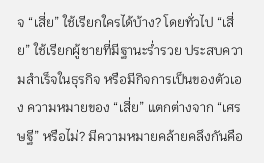จ “เสี่ย” ใช้เรียกใครได้บ้าง? โดยทั่วไป “เสี่ย” ใช้เรียกผู้ชายที่มีฐานะร่ำรวย ประสบความสำเร็จในธุรกิจ หรือมีกิจการเป็นของตัวเอง ความหมายของ “เสี่ย” แตกต่างจาก “เศรษฐี” หรือไม่? มีความหมายคล้ายคลึงกันคือ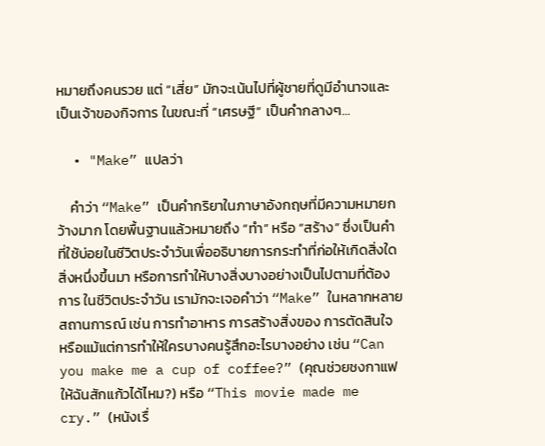หมายถึงคนรวย แต่ “เสี่ย” มักจะเน้นไปที่ผู้ชายที่ดูมีอำนาจและเป็นเจ้าของกิจการ ในขณะที่ “เศรษฐี” เป็นคำกลางๆ…

  • "Make” แปลว่า

    คำว่า “Make” เป็นคำกริยาในภาษาอังกฤษที่มีความหมายกว้างมาก โดยพื้นฐานแล้วหมายถึง “ทำ” หรือ “สร้าง” ซึ่งเป็นคำที่ใช้บ่อยในชีวิตประจำวันเพื่ออธิบายการกระทำที่ก่อให้เกิดสิ่งใดสิ่งหนึ่งขึ้นมา หรือการทำให้บางสิ่งบางอย่างเป็นไปตามที่ต้องการ ในชีวิตประจำวัน เรามักจะเจอคำว่า “Make” ในหลากหลายสถานการณ์ เช่น การทำอาหาร การสร้างสิ่งของ การตัดสินใจ หรือแม้แต่การทำให้ใครบางคนรู้สึกอะไรบางอย่าง เช่น “Can you make me a cup of coffee?” (คุณช่วยชงกาแฟให้ฉันสักแก้วได้ไหม?) หรือ “This movie made me cry.” (หนังเรื่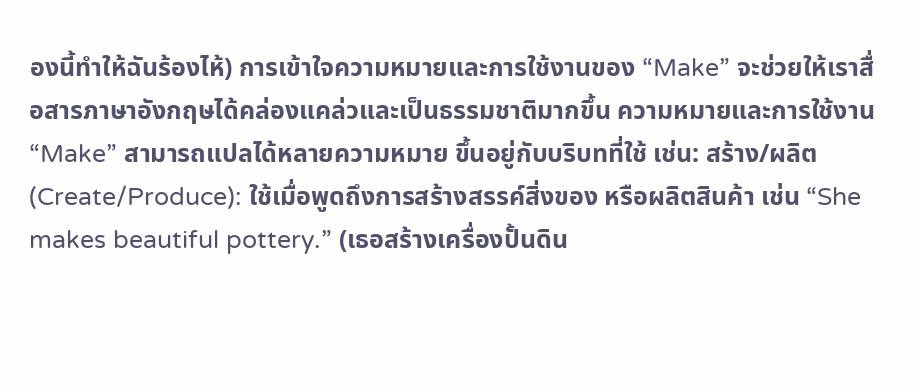องนี้ทำให้ฉันร้องไห้) การเข้าใจความหมายและการใช้งานของ “Make” จะช่วยให้เราสื่อสารภาษาอังกฤษได้คล่องแคล่วและเป็นธรรมชาติมากขึ้น ความหมายและการใช้งาน “Make” สามารถแปลได้หลายความหมาย ขึ้นอยู่กับบริบทที่ใช้ เช่น: สร้าง/ผลิต (Create/Produce): ใช้เมื่อพูดถึงการสร้างสรรค์สิ่งของ หรือผลิตสินค้า เช่น “She makes beautiful pottery.” (เธอสร้างเครื่องปั้นดิน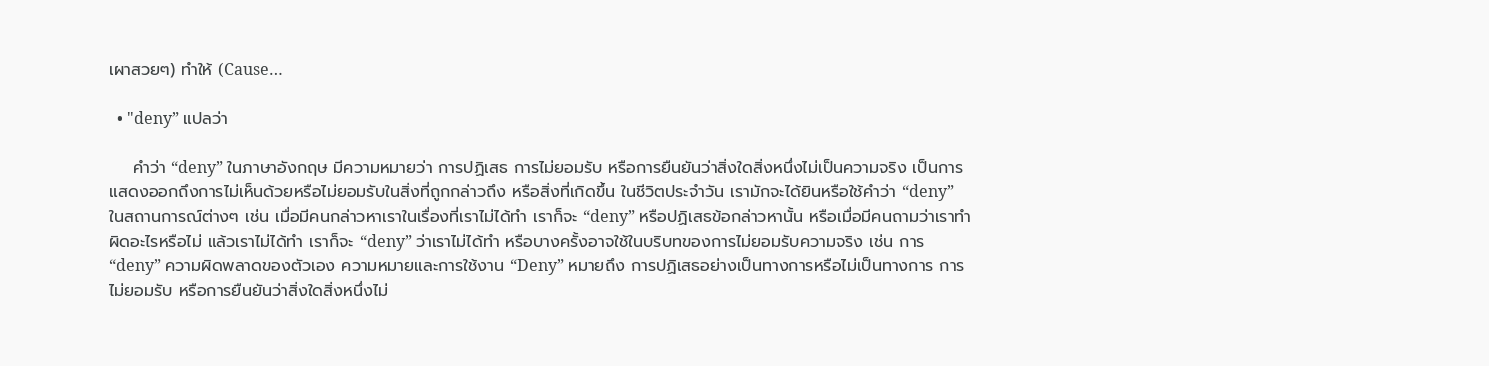เผาสวยๆ) ทำให้ (Cause…

  • "deny” แปลว่า

    คำว่า “deny” ในภาษาอังกฤษ มีความหมายว่า การปฏิเสธ การไม่ยอมรับ หรือการยืนยันว่าสิ่งใดสิ่งหนึ่งไม่เป็นความจริง เป็นการแสดงออกถึงการไม่เห็นด้วยหรือไม่ยอมรับในสิ่งที่ถูกกล่าวถึง หรือสิ่งที่เกิดขึ้น ในชีวิตประจำวัน เรามักจะได้ยินหรือใช้คำว่า “deny” ในสถานการณ์ต่างๆ เช่น เมื่อมีคนกล่าวหาเราในเรื่องที่เราไม่ได้ทำ เราก็จะ “deny” หรือปฏิเสธข้อกล่าวหานั้น หรือเมื่อมีคนถามว่าเราทำผิดอะไรหรือไม่ แล้วเราไม่ได้ทำ เราก็จะ “deny” ว่าเราไม่ได้ทำ หรือบางครั้งอาจใช้ในบริบทของการไม่ยอมรับความจริง เช่น การ “deny” ความผิดพลาดของตัวเอง ความหมายและการใช้งาน “Deny” หมายถึง การปฏิเสธอย่างเป็นทางการหรือไม่เป็นทางการ การไม่ยอมรับ หรือการยืนยันว่าสิ่งใดสิ่งหนึ่งไม่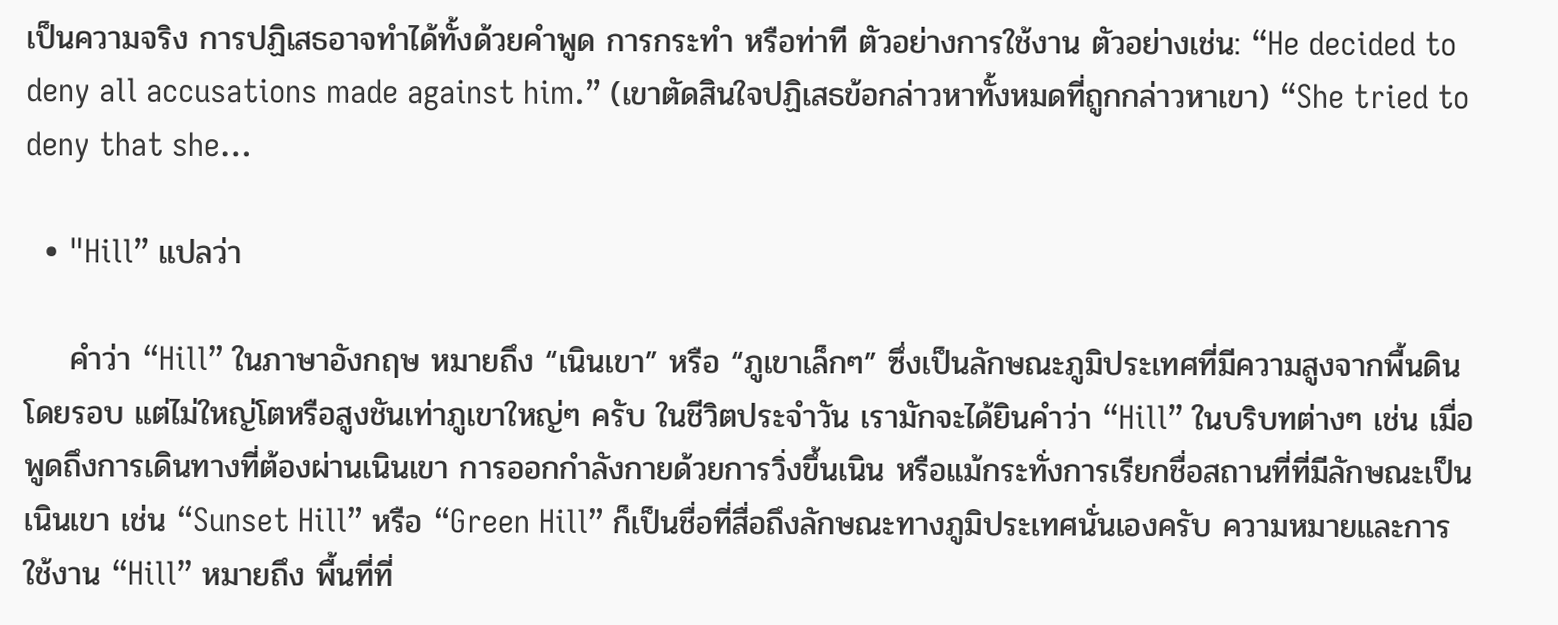เป็นความจริง การปฏิเสธอาจทำได้ทั้งด้วยคำพูด การกระทำ หรือท่าที ตัวอย่างการใช้งาน ตัวอย่างเช่น: “He decided to deny all accusations made against him.” (เขาตัดสินใจปฏิเสธข้อกล่าวหาทั้งหมดที่ถูกกล่าวหาเขา) “She tried to deny that she…

  • "Hill” แปลว่า

    คำว่า “Hill” ในภาษาอังกฤษ หมายถึง “เนินเขา” หรือ “ภูเขาเล็กๆ” ซึ่งเป็นลักษณะภูมิประเทศที่มีความสูงจากพื้นดินโดยรอบ แต่ไม่ใหญ่โตหรือสูงชันเท่าภูเขาใหญ่ๆ ครับ ในชีวิตประจำวัน เรามักจะได้ยินคำว่า “Hill” ในบริบทต่างๆ เช่น เมื่อพูดถึงการเดินทางที่ต้องผ่านเนินเขา การออกกำลังกายด้วยการวิ่งขึ้นเนิน หรือแม้กระทั่งการเรียกชื่อสถานที่ที่มีลักษณะเป็นเนินเขา เช่น “Sunset Hill” หรือ “Green Hill” ก็เป็นชื่อที่สื่อถึงลักษณะทางภูมิประเทศนั่นเองครับ ความหมายและการใช้งาน “Hill” หมายถึง พื้นที่ที่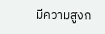มีความสูงก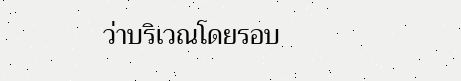ว่าบริเวณโดยรอบ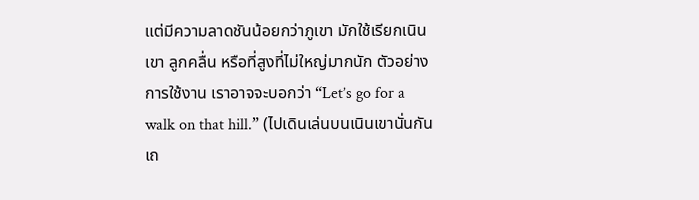แต่มีความลาดชันน้อยกว่าภูเขา มักใช้เรียกเนินเขา ลูกคลื่น หรือที่สูงที่ไม่ใหญ่มากนัก ตัวอย่างการใช้งาน เราอาจจะบอกว่า “Let’s go for a walk on that hill.” (ไปเดินเล่นบนเนินเขานั่นกันเถ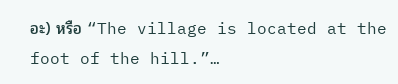อะ) หรือ “The village is located at the foot of the hill.”…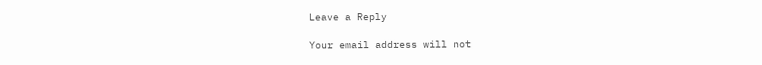Leave a Reply

Your email address will not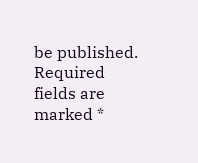be published. Required fields are marked *